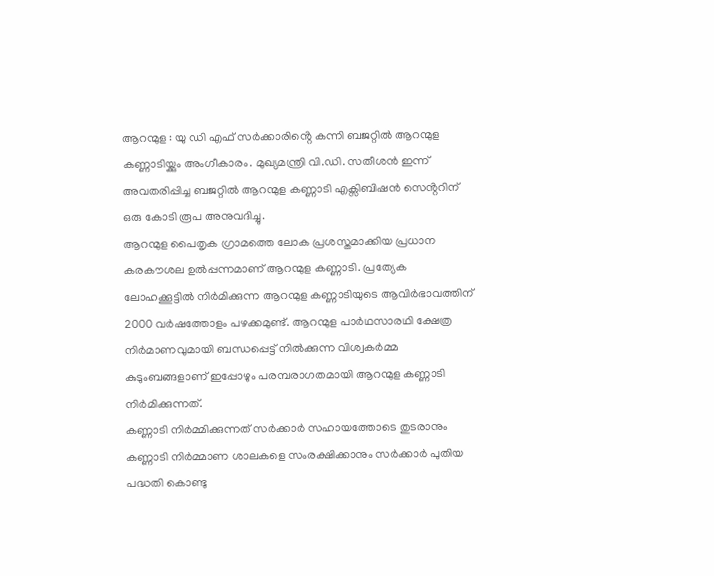ആറന്മുള : യു ഡി എഫ് സർക്കാരിൻ്റെ കന്നി ബജറ്റിൽ ആറന്മുള കണ്ണാടിയ്ക്കും അംഗീകാരം. മുഖ്യമന്ത്രി വി.ഡി. സതീശൻ ഇന്ന് അവതരിപ്പിച്ച ബജറ്റിൽ ആറന്മുള കണ്ണാടി എക്സിബിഷൻ സെൻ്ററിന് ഒരു കോടി രൂപ അനുവദിച്ചു.
ആറന്മുള പൈതൃക ഗ്രാമത്തെ ലോക പ്രശസ്തമാക്കിയ പ്രധാന കരകൗശല ഉൽപ്പന്നമാണ് ആറന്മുള കണ്ണാടി. പ്രത്യേക ലോഹക്കൂട്ടിൽ നിർമിക്കുന്ന ആറന്മുള കണ്ണാടിയുടെ ആവിർഭാവത്തിന് 2000 വർഷത്തോളം പഴക്കമുണ്ട്. ആറന്മുള പാർഥസാരഥി ക്ഷേത്ര നിർമാണവുമായി ബന്ധപ്പെട്ട് നിൽക്കുന്ന വിശ്വകർമ്മ കുടുംബങ്ങളാണ് ഇപ്പോഴും പരമ്പരാഗതമായി ആറന്മുള കണ്ണാടി നിർമിക്കുന്നത്.
കണ്ണാടി നിർമ്മിക്കുന്നത് സർക്കാർ സഹായത്തോടെ തുടരാനും കണ്ണാടി നിർമ്മാണ ശാലകളെ സംരക്ഷിക്കാനും സർക്കാർ പുതിയ പദ്ധതി കൊണ്ടു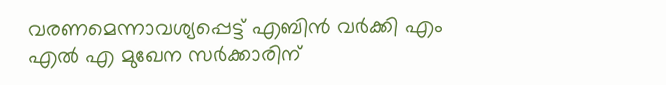വരണമെന്നാവശ്യപ്പെട്ട് എബിൻ വർക്കി എം എൽ എ മുഖേന സർക്കാരിന്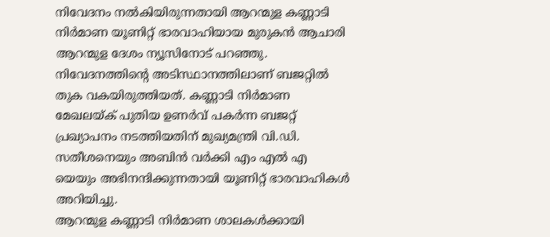നിവേദനം നൽകിയിരുന്നതായി ആറന്മുള കണ്ണാടി നിർമാണ യൂണിറ്റ് ഭാരവാഹിയായ മുരുകൻ ആചാരി ആറന്മുള ദേശം ന്യൂസിനോട് പറഞ്ഞു.
നിവേദനത്തിൻ്റെ അടിസ്ഥാനത്തിലാണ് ബജറ്റിൽ തുക വകയിരുത്തിയത്. കണ്ണാടി നിർമാണ മേഖലയ്ക് പുതിയ ഉണർവ് പകർന്ന ബജറ്റ് പ്രഖ്യാപനം നടത്തിയതിന് മുഖ്യമന്ത്രി വി.ഡി. സതീശനെയും അബിൻ വർക്കി എം എൽ എ യെയും അഭിനന്ദിക്കുന്നതായി യൂണിറ്റ് ഭാരവാഹികൾ അറിയിച്ചു.
ആറന്മുള കണ്ണാടി നിർമാണ ശാലകൾക്കായി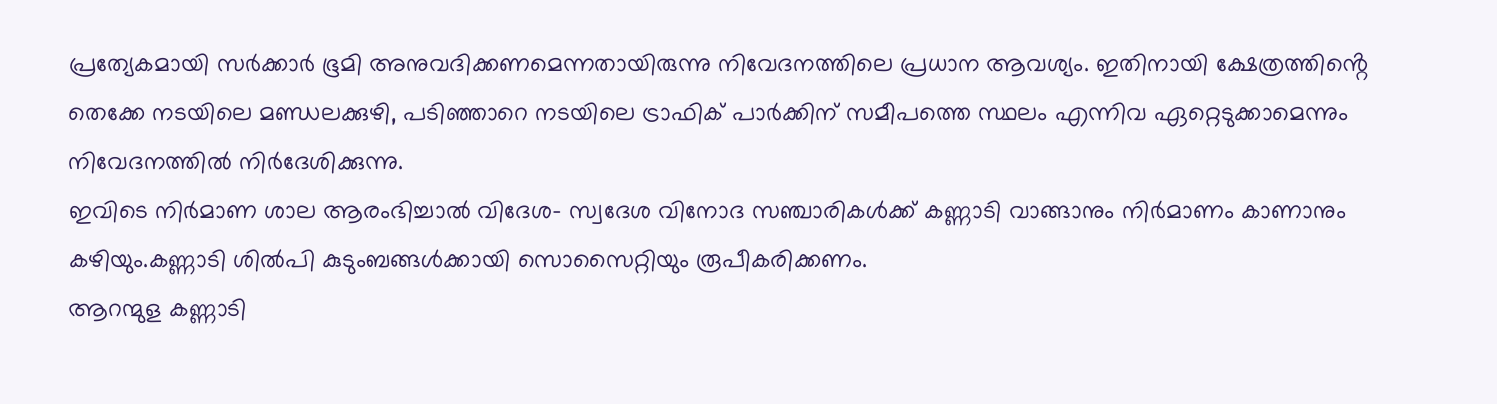പ്രത്യേകമായി സർക്കാർ ഭൂമി അനുവദിക്കണമെന്നതായിരുന്നു നിവേദനത്തിലെ പ്രധാന ആവശ്യം. ഇതിനായി ക്ഷേത്രത്തിൻ്റെ തെക്കേ നടയിലെ മണ്ഡലക്കുഴി, പടിഞ്ഞാറെ നടയിലെ ട്രാഫിക് പാർക്കിന് സമീപത്തെ സ്ഥലം എന്നിവ ഏറ്റെടുക്കാമെന്നും നിവേദനത്തിൽ നിർദേശിക്കുന്നു.
ഇവിടെ നിർമാണ ശാല ആരംഭിച്ചാൽ വിദേശ- സ്വദേശ വിനോദ സഞ്ചാരികൾക്ക് കണ്ണാടി വാങ്ങാനും നിർമാണം കാണാനും കഴിയും.കണ്ണാടി ശിൽപി കുടുംബങ്ങൾക്കായി സൊസൈറ്റിയും രൂപീകരിക്കണം.
ആറന്മുള കണ്ണാടി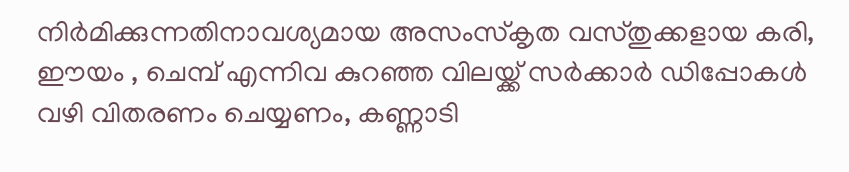നിർമിക്കുന്നതിനാവശ്യമായ അസംസ്കൃത വസ്തുക്കളായ കരി, ഈയം , ചെമ്പ് എന്നിവ കുറഞ്ഞ വിലയ്ക്ക് സർക്കാർ ഡിപ്പോകൾ വഴി വിതരണം ചെയ്യണം, കണ്ണാടി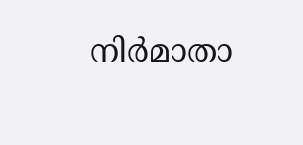നിർമാതാ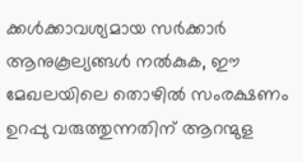ക്കൾക്കാവശ്യമായ സർക്കാർ ആനുകൂല്യങ്ങൾ നൽകുക, ഈ മേഖലയിലെ തൊഴിൽ സംരക്ഷണം ഉറപ്പു വരുത്തുന്നതിന് ആറന്മുള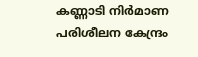കണ്ണാടി നിർമാണ പരിശീലന കേന്ദ്രം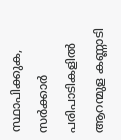സ്ഥാപിക്കുക, സർക്കാർ പരിപാടികളിൽ ആറന്മുള കണ്ണാടി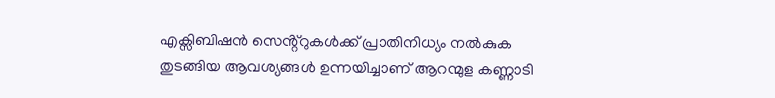എക്സിബിഷൻ സെൻ്റ്റുകൾക്ക് പ്രാതിനിധ്യം നൽകുക തുടങ്ങിയ ആവശ്യങ്ങൾ ഉന്നയിച്ചാണ് ആറന്മുള കണ്ണാടി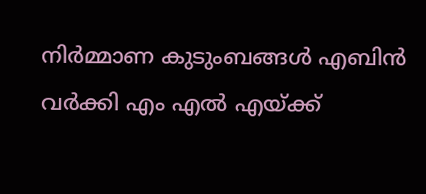നിർമ്മാണ കുടുംബങ്ങൾ എബിൻ വർക്കി എം എൽ എയ്ക്ക്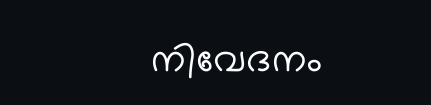നിവേദനം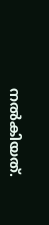നൽകിയത്.